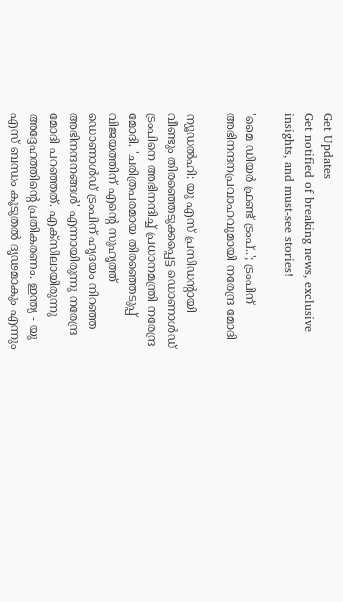Get Updates
Get notified of breaking news, exclusive insights, and must-see stories!

'മൈ ഡിയര്‍ ഫ്രണ്ട് ട്രംപ്..'; ട്രംപിന് അഭിനന്ദനപ്രവാഹവുമായി നരേന്ദ്ര മോദി

ന്യൂഡല്‍ഹി: യു എസ് പ്രസിഡന്റായി വീണ്ടും തിരഞ്ഞെടുക്കപ്പെട്ട ഡൊണാള്‍ഡ് ട്രംപിനെ അഭിനന്ദിച്ച് പ്രധാനമന്ത്രി നരേന്ദ്ര മോദി. 'ചരിത്രപരമായ തിരഞ്ഞെടുപ്പ് വിജയത്തിന് എന്റെ സുഹൃത്ത് ഡൊണാള്‍ഡ് ട്രംപിന് ഹൃദയം നിറഞ്ഞ അഭിനന്ദനങ്ങള്‍' എന്നായിരുന്നു നരേന്ദ്ര മോദി പറഞ്ഞത്. എക്‌സിലായിരുന്നു അദ്ദേഹത്തിന്റെ പ്രതികരണം. ഇന്ത്യ - യു എസ് ബന്ധം കൂടുതല്‍ ദൃഢമാകും എന്നും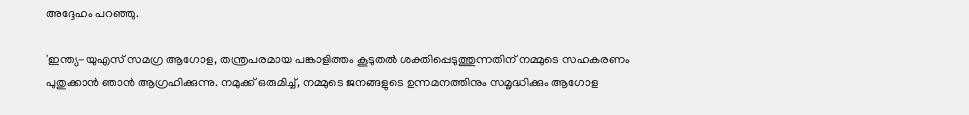അദ്ദേഹം പറഞ്ഞു.

'ഇന്ത്യ-യുഎസ് സമഗ്ര ആഗോള, തന്ത്രപരമായ പങ്കാളിത്തം കൂടുതല്‍ ശക്തിപ്പെടുത്തുന്നതിന് നമ്മുടെ സഹകരണം പുതുക്കാന്‍ ഞാന്‍ ആഗ്രഹിക്കുന്നു. നമുക്ക് ഒരുമിച്ച്, നമ്മുടെ ജനങ്ങളുടെ ഉന്നമനത്തിനും സമൃദ്ധിക്കും ആഗോള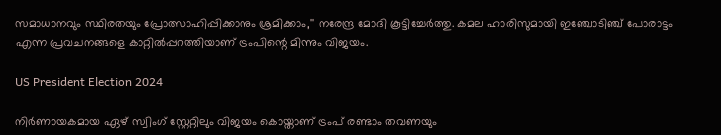സമാധാനവും സ്ഥിരതയും പ്രോത്സാഹിപ്പിക്കാനും ശ്രമിക്കാം,'' നരേന്ദ്ര മോദി കൂട്ടിച്ചേര്‍ത്തു. കമല ഹാരിസുമായി ഇഞ്ചോടിഞ്ച് പോരാട്ടം എന്ന പ്രവചനങ്ങളെ കാറ്റില്‍പ്പറത്തിയാണ് ട്രംപിന്റെ മിന്നും വിജയം.

US President Election 2024

നിര്‍ണായകമായ ഏഴ് സ്വിംഗ് സ്റ്റേറ്റിലും വിജയം കൊയ്താണ് ട്രംപ് രണ്ടാം തവണയും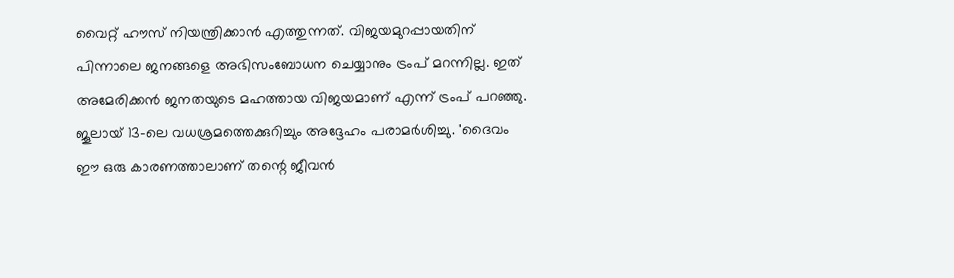വൈറ്റ് ഹൗസ് നിയന്ത്രിക്കാന്‍ എത്തുന്നത്. വിജയമുറപ്പായതിന് പിന്നാലെ ജനങ്ങളെ അഭിസംബോധന ചെയ്യാനും ട്രംപ് മറന്നില്ല. ഇത് അമേരിക്കന്‍ ജനതയുടെ മഹത്തായ വിജയമാണ് എന്ന് ട്രംപ് പറഞ്ഞു. ജൂലായ് 13-ലെ വധശ്രമത്തെക്കുറിച്ചും അദ്ദേഹം പരാമര്‍ശിച്ചു. 'ദൈവം ഈ ഒരു കാരണത്താലാണ് തന്റെ ജീവന്‍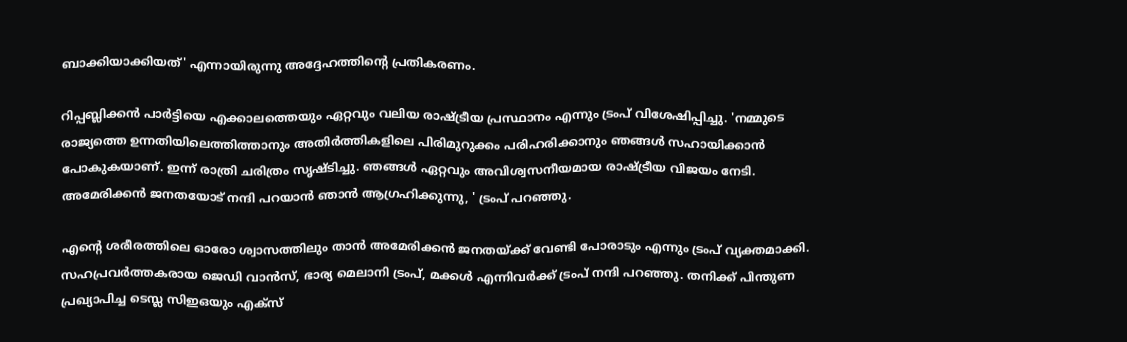ബാക്കിയാക്കിയത്' എന്നായിരുന്നു അദ്ദേഹത്തിന്റെ പ്രതികരണം.

റിപ്പബ്ലിക്കന്‍ പാര്‍ട്ടിയെ എക്കാലത്തെയും ഏറ്റവും വലിയ രാഷ്ട്രീയ പ്രസ്ഥാനം എന്നും ട്രംപ് വിശേഷിപ്പിച്ചു. 'നമ്മുടെ രാജ്യത്തെ ഉന്നതിയിലെത്തിത്താനും അതിര്‍ത്തികളിലെ പിരിമുറുക്കം പരിഹരിക്കാനും ഞങ്ങള്‍ സഹായിക്കാന്‍ പോകുകയാണ്. ഇന്ന് രാത്രി ചരിത്രം സൃഷ്ടിച്ചു. ഞങ്ങള്‍ ഏറ്റവും അവിശ്വസനീയമായ രാഷ്ട്രീയ വിജയം നേടി. അമേരിക്കന്‍ ജനതയോട് നന്ദി പറയാന്‍ ഞാന്‍ ആഗ്രഹിക്കുന്നു, ' ട്രംപ് പറഞ്ഞു.

എന്റെ ശരീരത്തിലെ ഓരോ ശ്വാസത്തിലും താന്‍ അമേരിക്കന്‍ ജനതയ്ക്ക് വേണ്ടി പോരാടും എന്നും ട്രംപ് വ്യക്തമാക്കി. സഹപ്രവര്‍ത്തകരായ ജെഡി വാന്‍സ്, ഭാര്യ മെലാനി ട്രംപ്, മക്കള്‍ എന്നിവര്‍ക്ക് ട്രംപ് നന്ദി പറഞ്ഞു. തനിക്ക് പിന്തുണ പ്രഖ്യാപിച്ച ടെസ്ല സിഇഒയും എക്സ്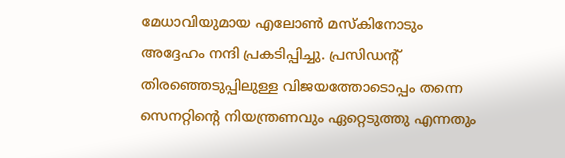മേധാവിയുമായ എലോണ്‍ മസ്‌കിനോടും അദ്ദേഹം നന്ദി പ്രകടിപ്പിച്ചു. പ്രസിഡന്റ് തിരഞ്ഞെടുപ്പിലുള്ള വിജയത്തോടൊപ്പം തന്നെ സെനറ്റിന്റെ നിയന്ത്രണവും ഏറ്റെടുത്തു എന്നതും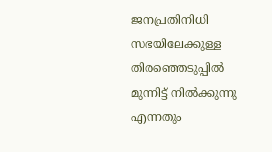ജനപ്രതിനിധി സഭയിലേക്കുള്ള തിരഞ്ഞെടുപ്പില്‍ മുന്നിട്ട് നില്‍ക്കുന്നു എന്നതും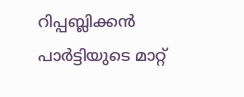റിപ്പബ്ലിക്കന്‍ പാര്‍ട്ടിയുടെ മാറ്റ്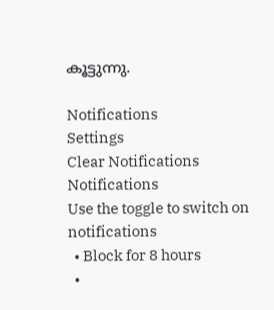കൂട്ടുന്നു.

Notifications
Settings
Clear Notifications
Notifications
Use the toggle to switch on notifications
  • Block for 8 hours
  •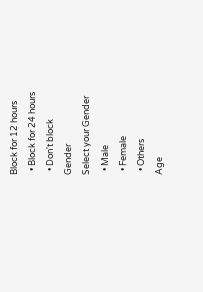Block for 12 hours
  • Block for 24 hours
  • Don't block
Gender
Select your Gender
  • Male
  • Female
  • Others
Age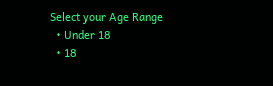Select your Age Range
  • Under 18
  • 18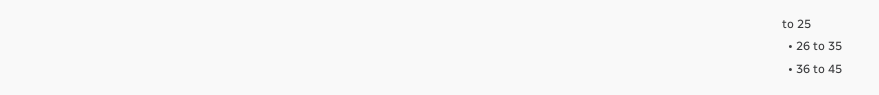to 25
  • 26 to 35
  • 36 to 45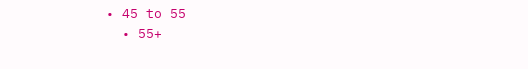• 45 to 55
  • 55+